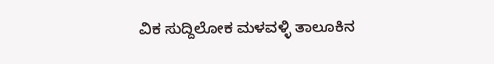ವಿಕ ಸುದ್ದಿಲೋಕ ಮಳವಳ್ಳಿ ತಾಲೂಕಿನ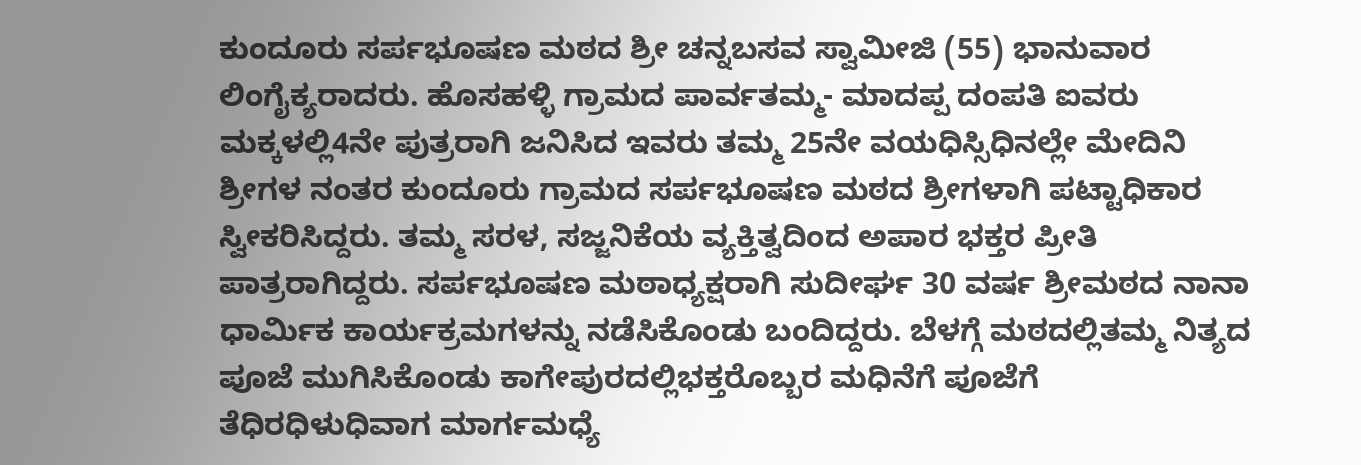ಕುಂದೂರು ಸರ್ಪಭೂಷಣ ಮಠದ ಶ್ರೀ ಚನ್ನಬಸವ ಸ್ವಾಮೀಜಿ (55) ಭಾನುವಾರ ಲಿಂಗೈಕ್ಯರಾದರು. ಹೊಸಹಳ್ಳಿ ಗ್ರಾಮದ ಪಾರ್ವತಮ್ಮ- ಮಾದಪ್ಪ ದಂಪತಿ ಐವರು ಮಕ್ಕಳಲ್ಲಿ4ನೇ ಪುತ್ರರಾಗಿ ಜನಿಸಿದ ಇವರು ತಮ್ಮ 25ನೇ ವಯಧಿಸ್ಸಿಧಿನಲ್ಲೇ ಮೇದಿನಿ ಶ್ರೀಗಳ ನಂತರ ಕುಂದೂರು ಗ್ರಾಮದ ಸರ್ಪಭೂಷಣ ಮಠದ ಶ್ರೀಗಳಾಗಿ ಪಟ್ಟಾಧಿಕಾರ ಸ್ವೀಕರಿಸಿದ್ದರು. ತಮ್ಮ ಸರಳ, ಸಜ್ಜನಿಕೆಯ ವ್ಯಕ್ತಿತ್ವದಿಂದ ಅಪಾರ ಭಕ್ತರ ಪ್ರೀತಿ ಪಾತ್ರರಾಗಿದ್ದರು. ಸರ್ಪಭೂಷಣ ಮಠಾಧ್ಯಕ್ಷರಾಗಿ ಸುದೀರ್ಘ 30 ವರ್ಷ ಶ್ರೀಮಠದ ನಾನಾ ಧಾರ್ಮಿಕ ಕಾರ್ಯಕ್ರಮಗಳನ್ನು ನಡೆಸಿಕೊಂಡು ಬಂದಿದ್ದರು. ಬೆಳಗ್ಗೆ ಮಠದಲ್ಲಿತಮ್ಮ ನಿತ್ಯದ ಪೂಜೆ ಮುಗಿಸಿಕೊಂಡು ಕಾಗೇಪುರದಲ್ಲಿಭಕ್ತರೊಬ್ಬರ ಮಧಿನೆಗೆ ಪೂಜೆಗೆ ತೆಧಿರಧಿಳುಧಿವಾಗ ಮಾರ್ಗಮಧ್ಯೆ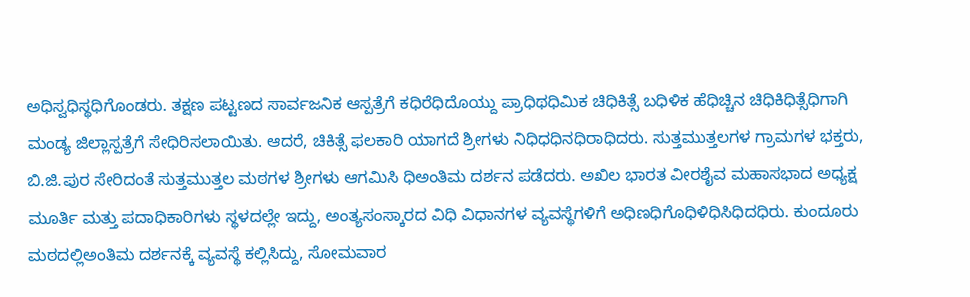ಅಧಿಸ್ವಧಿಸ್ಥಧಿಗೊಂಡರು. ತಕ್ಷಣ ಪಟ್ಟಣದ ಸಾರ್ವಜನಿಕ ಆಸ್ಪತ್ರೆಗೆ ಕಧಿರೆಧಿದೊಯ್ದು ಪ್ರಾಧಿಥಧಿಮಿಕ ಚಿಧಿಕಿತ್ಸೆ ಬಧಿಳಿಕ ಹೆಧಿಚ್ಚಿನ ಚಿಧಿಕಿಧಿತ್ಸೆಧಿಗಾಗಿ ಮಂಡ್ಯ ಜಿಲ್ಲಾಸ್ಪತ್ರೆಗೆ ಸೇಧಿರಿಸಲಾಯಿತು. ಆದರೆ, ಚಿಕಿತ್ಸೆ ಫಲಕಾರಿ ಯಾಗದೆ ಶ್ರೀಗಳು ನಿಧಿಧಧಿನಧಿರಾಧಿದರು. ಸುತ್ತಮುತ್ತಲಗಳ ಗ್ರಾಮಗಳ ಭಕ್ತರು, ಬಿ.ಜಿ.ಪುರ ಸೇರಿದಂತೆ ಸುತ್ತಮುತ್ತಲ ಮಠಗಳ ಶ್ರೀಗಳು ಆಗಮಿಸಿ ಧಿಅಂತಿಮ ದರ್ಶನ ಪಡೆದರು. ಅಖಿಲ ಭಾರತ ವೀರಶೈವ ಮಹಾಸಭಾದ ಅಧ್ಯಕ್ಷ ಮೂರ್ತಿ ಮತ್ತು ಪದಾಧಿಕಾರಿಗಳು ಸ್ಥಳದಲ್ಲೇ ಇದ್ದು, ಅಂತ್ಯಸಂಸ್ಕಾರದ ವಿಧಿ ವಿಧಾನಗಳ ವ್ಯವಸ್ಥೆಗಳಿಗೆ ಅಧಿಣಧಿಗೊಧಿಳಿಧಿಸಿಧಿದಧಿರು. ಕುಂದೂರು ಮಠದಲ್ಲಿಅಂತಿಮ ದರ್ಶನಕ್ಕೆ ವ್ಯವಸ್ಥೆ ಕಲ್ಲಿಸಿದ್ದು, ಸೋಮವಾರ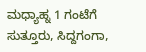ಮಧ್ಯಾಹ್ನ 1 ಗಂಟೆಗೆ ಸುತ್ತೂರು, ಸಿದ್ದಗಂಗಾ,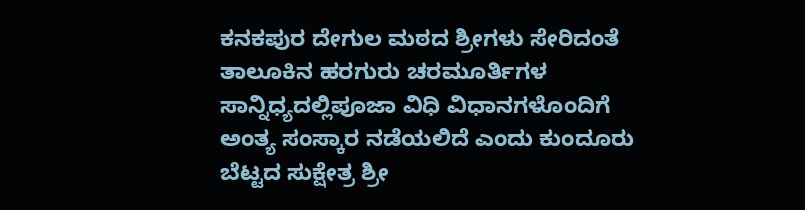ಕನಕಪುರ ದೇಗುಲ ಮಠದ ಶ್ರೀಗಳು ಸೇರಿದಂತೆ ತಾಲೂಕಿನ ಹರಗುರು ಚರಮೂರ್ತಿಗಳ ಸಾನ್ನಿಧ್ಯದಲ್ಲಿಪೂಜಾ ವಿಧಿ ವಿಧಾನಗಳೊಂದಿಗೆ ಅಂತ್ಯ ಸಂಸ್ಕಾರ ನಡೆಯಲಿದೆ ಎಂದು ಕುಂದೂರು ಬೆಟ್ಟದ ಸುಕ್ಷೇತ್ರ ಶ್ರೀ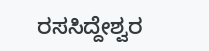ರಸಸಿದ್ದೇಶ್ವರ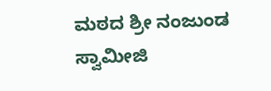ಮಠದ ಶ್ರೀ ನಂಜುಂಡ ಸ್ವಾಮೀಜಿ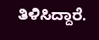ತಿಳಿಸಿದ್ದಾರೆ.